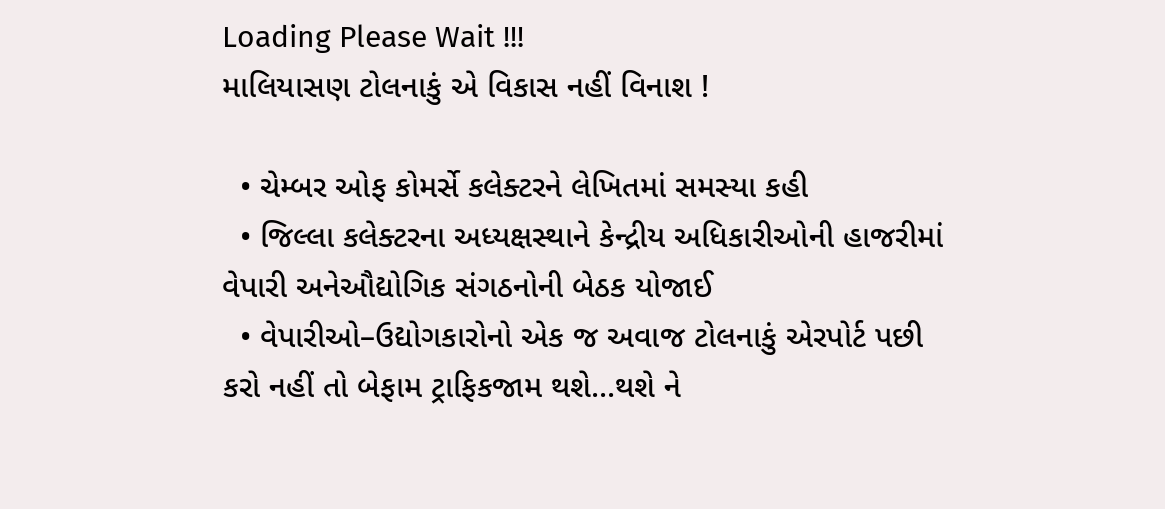Loading Please Wait !!!
માલિયાસણ ટોલનાકું એ વિકાસ નહીં વિનાશ !

  • ચેમ્બર ઓફ કોમર્સે કલેક્ટરને લેખિતમાં સમસ્યા કહી
  • જિલ્લા કલેક્ટરના અધ્યક્ષસ્થાને કેન્દ્રીય અધિકારીઓની હાજરીમાં વેપારી અનેઔદ્યોગિક સંગઠનોની બેઠક યોજાઈ
  • વેપારીઓ–ઉદ્યોગકારોનો એક જ અવાજ ટોલનાકું એરપોર્ટ પછી કરો નહીં તો બેફામ ટ્રાફિકજામ થશે...થશે ને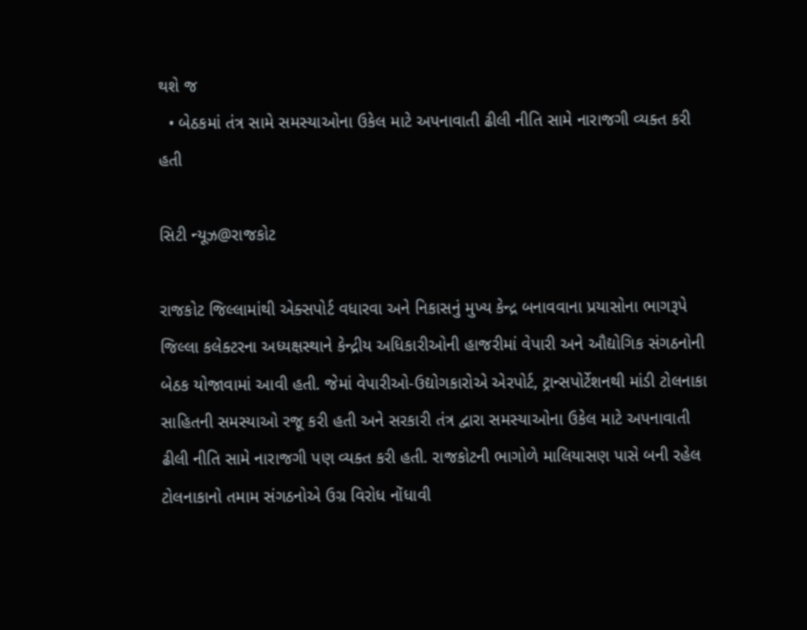થશે જ
  • બેઠકમાં તંત્ર સામે સમસ્યાઓના ઉકેલ માટે અપનાવાતી ઢીલી નીતિ સામે નારાજગી વ્યક્ત કરી હતી

સિટી ન્યૂઝ@રાજકોટ

રાજકોટ જિલ્લામાંથી એક્સપોર્ટ વધારવા અને નિકાસનું મુખ્ય કેન્દ્ર બનાવવાના પ્રયાસોના ભાગરૂપે જિલ્લા કલેક્ટરના અધ્યક્ષસ્થાને કેન્દ્રીય અધિકારીઓની હાજરીમાં વેપારી અને ઔદ્યોગિક સંગઠનોની બેઠક યોજાવામાં આવી હતી. જેમાં વેપારીઓ-ઉદ્યોગકારોએ એરપોર્ટ, ટ્રાન્સપોર્ટેશનથી માંડી ટોલનાકા સાહિતની સમસ્યાઓ રજૂ કરી હતી અને સરકારી તંત્ર દ્વારા સમસ્યાઓના ઉકેલ માટે અપનાવાતી ઢીલી નીતિ સામે નારાજગી પણ વ્યક્ત કરી હતી. રાજકોટની ભાગોળે માલિયાસણ પાસે બની રહેલ ટોલનાકાનો તમામ સંગઠનોએ ઉગ્ર વિરોધ નોંધાવી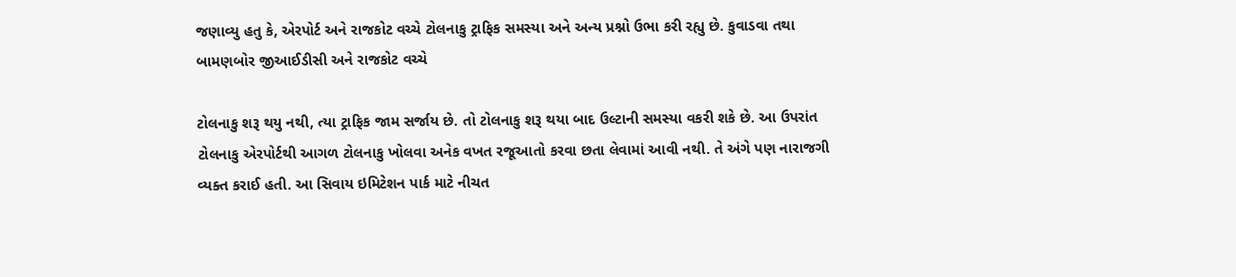જણાવ્યુ હતુ કે, એરપોર્ટ અને રાજકોટ વચ્ચે ટોલનાકુ ટ્રાફિક સમસ્યા અને અન્ય પ્રશ્નો ઉભા કરી રહ્યુ છે. કુવાડવા તથા બામણબોર જીઆઈડીસી અને રાજકોટ વચ્ચે

ટોલનાકુ શરૂ થયુ નથી, ત્યા ટ્રાફિક જામ સર્જાય છે. તો ટોલનાકુ શરૂ થયા બાદ ઉલ્ટાની સમસ્યા વકરી શકે છે. આ ઉપરાંત ટોલનાકુ એરપોર્ટથી આગળ ટોલનાકુ ખોલવા અનેક વખત રજૂઆતો કરવા છતા લેવામાં આવી નથી. તે અંગે પણ નારાજગી વ્યક્ત કરાઈ હતી. આ સિવાય ઇમિટેશન પાર્ક માટે નીચત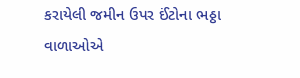કરાયેલી જમીન ઉપર ઈંટોના ભઠ્ઠા વાળાઓએ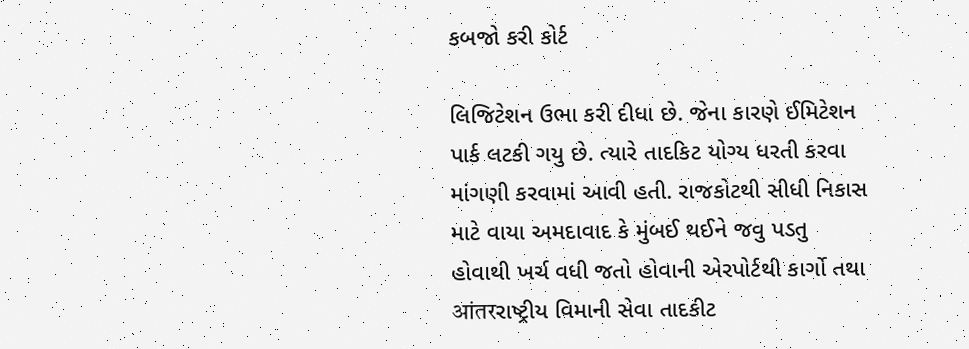કબજો કરી કોર્ટ

લિજિટેશન ઉભા કરી દીધા છે. જેના કારણે ઈમિટેશન પાર્ક લટકી ગયુ છે. ત્યારે તાદકિટ યોગ્ય ધરતી કરવા માંગણી કરવામાં આવી હતી. રાજકોટથી સીધી નિકાસ માટે વાયા અમદાવાદ કે મુંબઈ થઈને જવુ પડતુ હોવાથી ખર્ચ વધી જતો હોવાની એરપોર્ટથી કાર્ગો તથા आंतरરાષ્ટ્રીય વિમાની સેવા તાદકીટ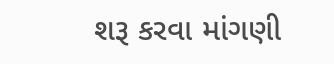શરૂ કરવા માંગણી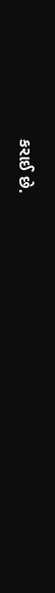કરાઈ છે.